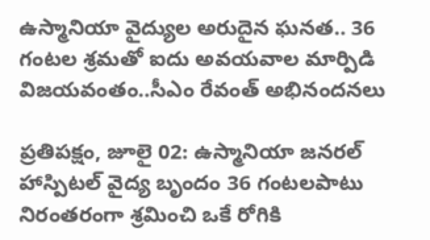ఉస్మానియా వైద్యుల అరుదైన ఘనత.. 36 గంటల శ్రమతో ఐదు అవయవాల మార్పిడి విజయవంతం..సీఎం రేవంత్ అభినందనలు

ప్రతిపక్షం, జూలై 02: ఉస్మానియా జనరల్ హాస్పిటల్ వైద్య బృందం 36 గంటలపాటు నిరంతరంగా శ్రమించి ఒకే రోగికి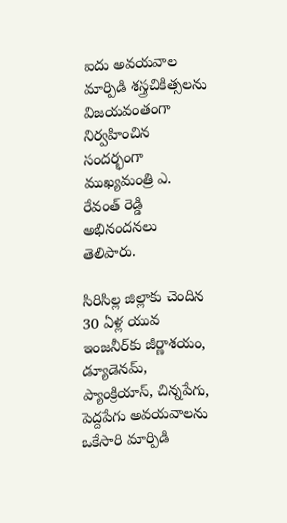ఐదు అవయవాల మార్పిడి శస్త్రచికిత్సలను విజయవంతంగా నిర్వహించిన సందర్భంగా ముఖ్యమంత్రి ఎ. రేవంత్ రెడ్డి అభినందనలు తెలిపారు.

సిరిసిల్ల జిల్లాకు చెందిన 30 ఏళ్ల యువ ఇంజనీర్‌కు జీర్ణాశయం, డ్యూడెనమ్, ప్యాంక్రియాస్, చిన్నపేగు, పెద్దపేగు అవయవాలను ఒకేసారి మార్పిడి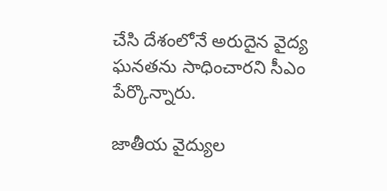చేసి దేశంలోనే అరుదైన వైద్య ఘనతను సాధించారని సీఎం పేర్కొన్నారు.

జాతీయ వైద్యుల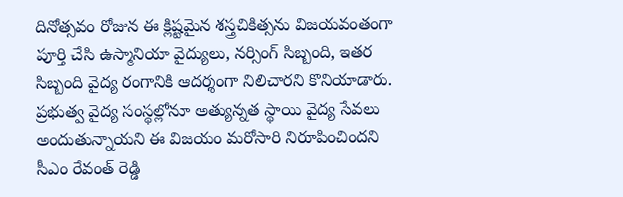దినోత్సవం రోజున ఈ క్లిష్టమైన శస్త్రచికిత్సను విజయవంతంగా పూర్తి చేసి ఉస్మానియా వైద్యులు, నర్సింగ్ సిబ్బంది, ఇతర సిబ్బంది వైద్య రంగానికి ఆదర్శంగా నిలిచారని కొనియాడారు. ప్రభుత్వ వైద్య సంస్థల్లోనూ అత్యున్నత స్థాయి వైద్య సేవలు అందుతున్నాయని ఈ విజయం మరోసారి నిరూపించిందని సీఎం రేవంత్ రెడ్డి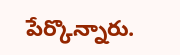పేర్కొన్నారు.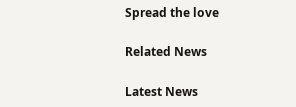Spread the love

Related News

Latest News